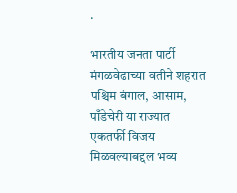.

भारतीय जनता पार्टी मंगळवेढाच्या वतीने शहरात पश्चिम बंगाल, आसाम, पाँडेचेरी या राज्यात एकतर्फी विजय मिळवल्याबद्दल भव्य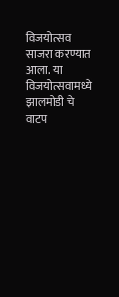विजयोत्सव साजरा करण्यात आला. या विजयोत्सवामध्ये झालमोडी चे वाटप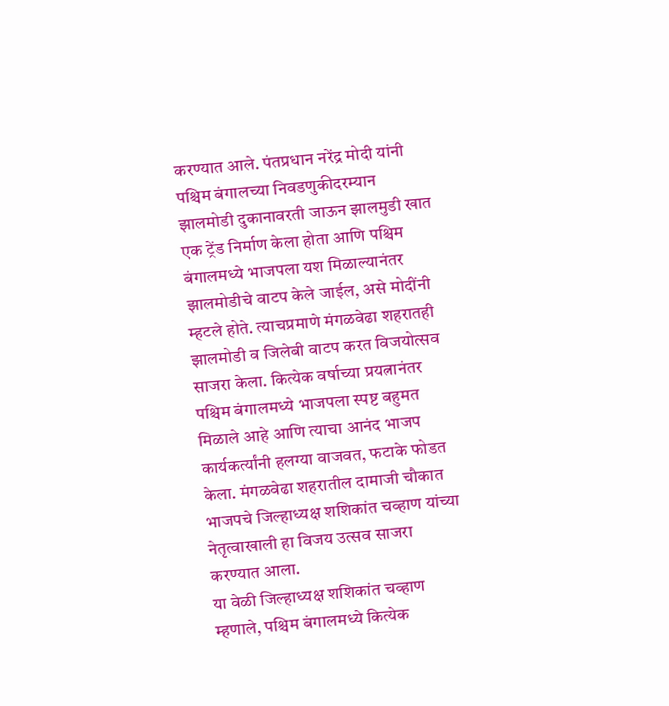करण्यात आले. पंतप्रधान नरेंद्र मोदी यांनी पश्चिम बंगालच्या निवडणुकीदरम्यान झालमोडी दुकानावरती जाऊन झालमुडी खात एक ट्रेंड निर्माण केला होता आणि पश्चिम बंगालमध्ये भाजपला यश मिळाल्यानंतर झालमोडीचे वाटप केले जाईल, असे मोदींनी म्हटले होते. त्याचप्रमाणे मंगळवेढा शहरातही झालमोडी व जिलेबी वाटप करत विजयोत्सव साजरा केला. कित्येक वर्षाच्या प्रयत्नानंतर पश्चिम बंगालमध्ये भाजपला स्पष्ट बहुमत मिळाले आहे आणि त्याचा आनंद भाजप कार्यकर्त्यांनी हलग्या वाजवत, फटाके फोडत केला. मंगळवेढा शहरातील दामाजी चौकात भाजपचे जिल्हाध्यक्ष शशिकांत चव्हाण यांच्या नेतृत्वाखाली हा विजय उत्सव साजरा करण्यात आला.
या वेळी जिल्हाध्यक्ष शशिकांत चव्हाण म्हणाले, पश्चिम बंगालमध्ये कित्येक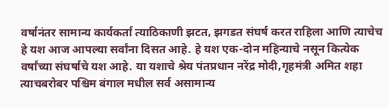वर्षानंतर सामान्य कार्यकर्ता त्याठिकाणी झटत, झगडत संघर्ष करत राहिला आणि त्याचेच हे यश आज आपल्या सर्वांना दिसत आहे. हे यश एक-दोन महिन्याचे नसून कित्येक वर्षांच्या संघर्षाचे यश आहे. या यशाचे श्रेय पंतप्रधान नरेंद्र मोदी,गृहमंत्री अमित शहा त्याचबरोबर पश्चिम बंगाल मधील सर्व असामान्य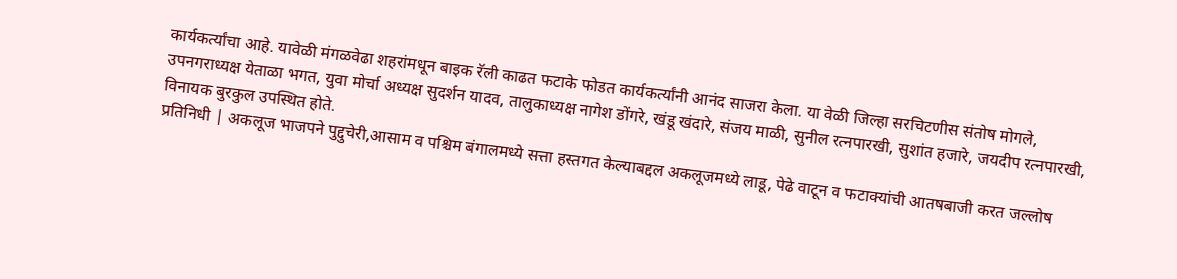कार्यकर्त्यांचा आहे. यावेळी मंगळवेढा शहरांमधून बाइक रॅली काढत फटाके फोडत कार्यकर्त्यांनी आनंद साजरा केला. या वेळी जिल्हा सरचिटणीस संतोष मोगले, उपनगराध्यक्ष येताळा भगत, युवा मोर्चा अध्यक्ष सुदर्शन यादव, तालुकाध्यक्ष नागेश डोंगरे, खंडू खंदारे, संजय माळी, सुनील रत्नपारखी, सुशांत हजारे, जयदीप रत्नपारखी, विनायक बुरकुल उपस्थित होते.
प्रतिनिधी | अकलूज भाजपने पुद्दुचेरी,आसाम व पश्चिम बंगालमध्ये सत्ता हस्तगत केल्याबद्दल अकलूजमध्ये लाडू, पेढे वाटून व फटाक्यांची आतषबाजी करत जल्लोष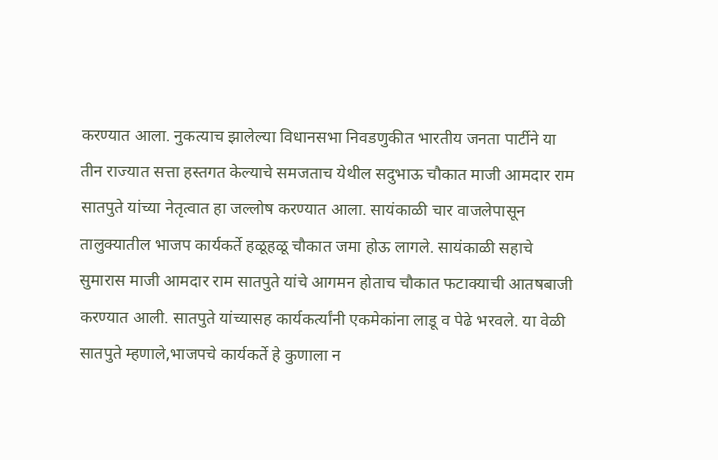करण्यात आला. नुकत्याच झालेल्या विधानसभा निवडणुकीत भारतीय जनता पार्टीने या तीन राज्यात सत्ता हस्तगत केल्याचे समजताच येथील सदुभाऊ चौकात माजी आमदार राम सातपुते यांच्या नेतृत्वात हा जल्लोष करण्यात आला. सायंकाळी चार वाजलेपासून तालुक्यातील भाजप कार्यकर्ते हळूहळू चौकात जमा होऊ लागले. सायंकाळी सहाचे सुमारास माजी आमदार राम सातपुते यांचे आगमन होताच चौकात फटाक्याची आतषबाजी करण्यात आली. सातपुते यांच्यासह कार्यकर्त्यांनी एकमेकांना लाडू व पेढे भरवले. या वेळी सातपुते म्हणाले,भाजपचे कार्यकर्ते हे कुणाला न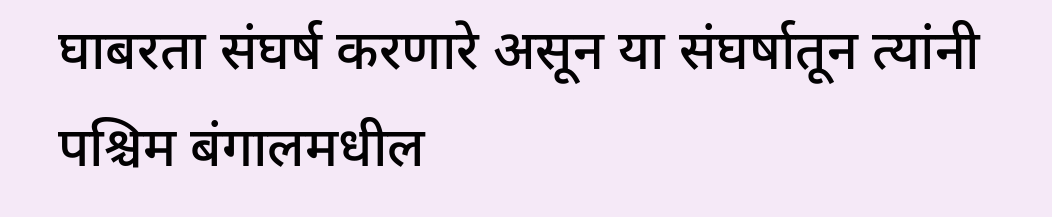घाबरता संघर्ष करणारे असून या संघर्षातून त्यांनी पश्चिम बंगालमधील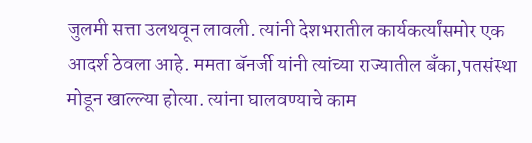जुलमी सत्ता उलथवून लावली. त्यांनी देशभरातील कार्यकर्त्यांसमोर एक आदर्श ठेवला आहे. ममता बॅनर्जी यांनी त्यांच्या राज्यातील बँका,पतसंस्था मोडून खाल्ल्या होत्या. त्यांना घालवण्याचे काम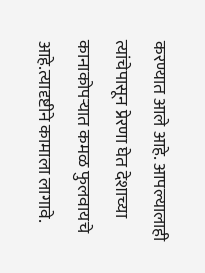करण्यात आले आहे. आपल्यालाही त्यांचेपासून प्रेरणा घेत देशाच्या कानाकोपऱ्यात कमळ फुलवायचे आहे.त्यादृष्टीने कामाला लागावे.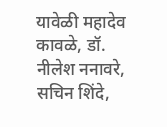यावेळी महादेव कावळे, डॉ. नीलेश ननावरे, सचिन शिंदे,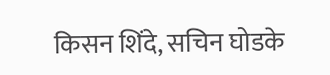किसन शिंदे, सचिन घोडके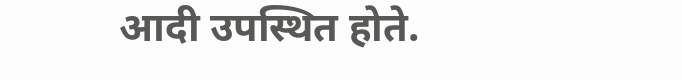आदी उपस्थित होते.